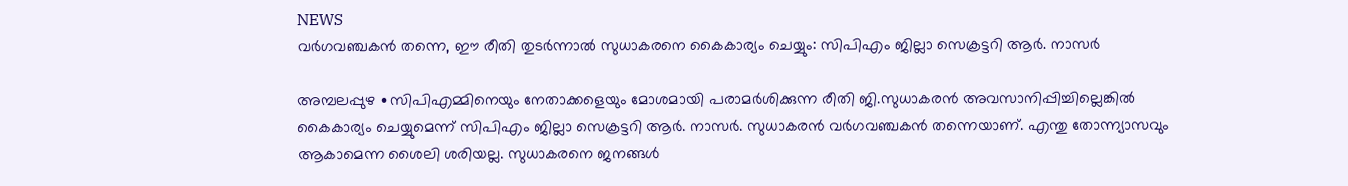NEWS
വർഗവഞ്ചകൻ തന്നെ, ഈ രീതി തുടർന്നാൽ സുധാകരനെ കൈകാര്യം ചെയ്യും: സിപിഎം ജില്ലാ സെക്രട്ടറി ആർ. നാസർ

അമ്പലപ്പുഴ ∙സിപിഎമ്മിനെയും നേതാക്കളെയും മോശമായി പരാമർശിക്കുന്ന രീതി ജി.സുധാകരൻ അവസാനിപ്പിച്ചില്ലെങ്കിൽ കൈകാര്യം ചെയ്യുമെന്ന് സിപിഎം ജില്ലാ സെക്രട്ടറി ആർ. നാസർ. സുധാകരൻ വർഗവഞ്ചകൻ തന്നെയാണ്. എന്തു തോന്ന്യാസവും ആകാമെന്ന ശൈലി ശരിയല്ല. സുധാകരനെ ജനങ്ങൾ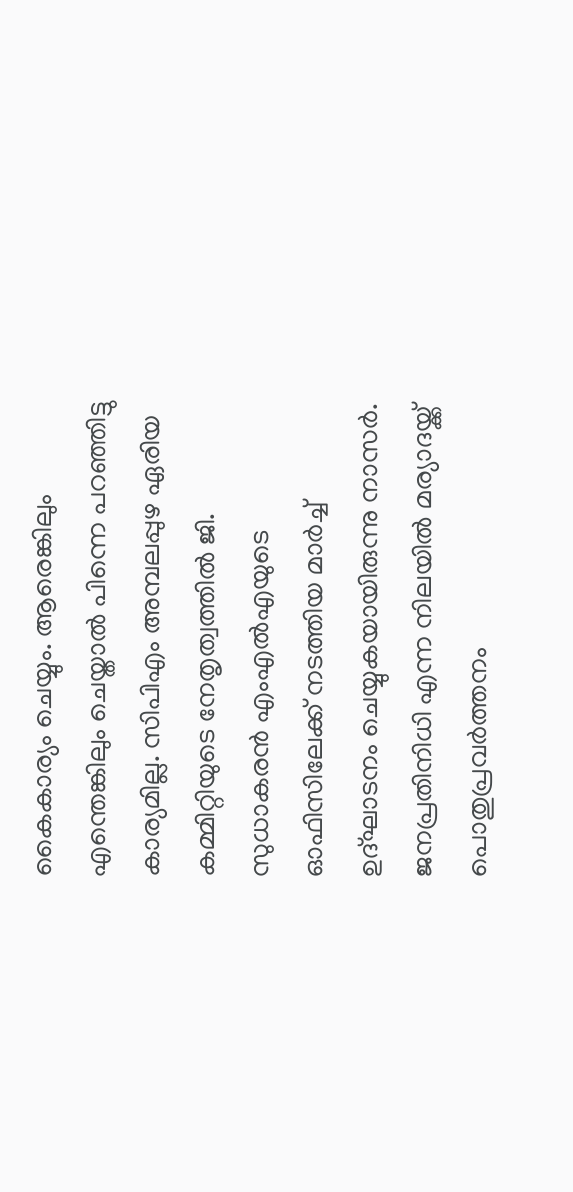കൈകാര്യം ചെയ്യും. ആരെങ്കിലും എന്തെങ്കിലും ചെയ്താൽ പിന്നെ പറഞ്ഞിട്ടു കാര്യമില്ല. സിപിഎം അമ്പലപ്പുഴ ഏരിയ കമ്മിറ്റിയുടെ നേതൃത്വത്തിൽ ജി. സുധാകരൻ എംഎൽഎയുടെ ഓഫിസിലേക്ക് നടത്തിയ മാർച്ച് ഉദ്ഘാടനം ചെയ്യുകയായിരുന്നു നാസർ. ജനപ്രതിനിധി എന്ന നിലയിൽ മര്യാദയ്ക്ക് പൊതുപ്രവർത്തനം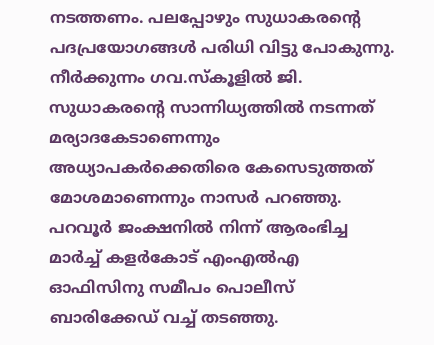നടത്തണം. പലപ്പോഴും സുധാകരന്റെ പദപ്രയോഗങ്ങൾ പരിധി വിട്ടു പോകുന്നു. നീർക്കുന്നം ഗവ.സ്കൂളിൽ ജി. സുധാകരന്റെ സാന്നിധ്യത്തിൽ നടന്നത് മര്യാദകേടാണെന്നും അധ്യാപകർക്കെതിരെ കേസെടുത്തത് മോശമാണെന്നും നാസർ പറഞ്ഞു. പറവൂർ ജംക്ഷനിൽ നിന്ന് ആരംഭിച്ച മാർച്ച് കളർകോട് എംഎൽഎ ഓഫിസിനു സമീപം പൊലീസ് ബാരിക്കേഡ് വച്ച് തടഞ്ഞു.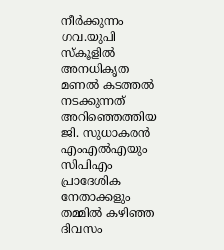നീർക്കുന്നം ഗവ.യുപി സ്കൂളിൽ അനധികൃത മണൽ കടത്തൽ നടക്കുന്നത് അറിഞ്ഞെത്തിയ ജി. സുധാകരൻ എംഎൽഎയും സിപിഎം പ്രാദേശിക നേതാക്കളും തമ്മിൽ കഴിഞ്ഞ ദിവസം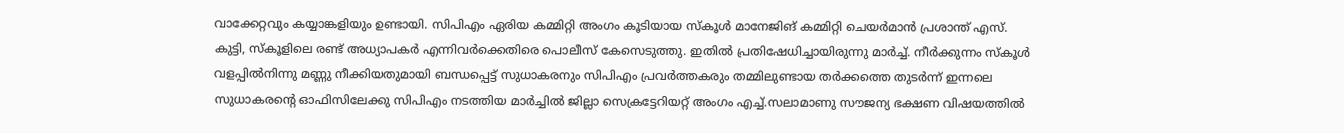വാക്കേറ്റവും കയ്യാങ്കളിയും ഉണ്ടായി. സിപിഎം ഏരിയ കമ്മിറ്റി അംഗം കൂടിയായ സ്കൂൾ മാനേജിങ് കമ്മിറ്റി ചെയർമാൻ പ്രശാന്ത് എസ്. കുട്ടി, സ്കൂളിലെ രണ്ട് അധ്യാപകർ എന്നിവർക്കെതിരെ പൊലീസ് കേസെടുത്തു. ഇതിൽ പ്രതിഷേധിച്ചായിരുന്നു മാർച്ച്. നീർക്കുന്നം സ്കൂൾ വളപ്പിൽനിന്നു മണ്ണു നീക്കിയതുമായി ബന്ധപ്പെട്ട് സുധാകരനും സിപിഎം പ്രവർത്തകരും തമ്മിലുണ്ടായ തർക്കത്തെ തുടർന്ന് ഇന്നലെ സുധാകരന്റെ ഓഫിസിലേക്കു സിപിഎം നടത്തിയ മാർച്ചിൽ ജില്ലാ സെക്രട്ടേറിയറ്റ് അംഗം എച്ച്.സലാമാണു സൗജന്യ ഭക്ഷണ വിഷയത്തിൽ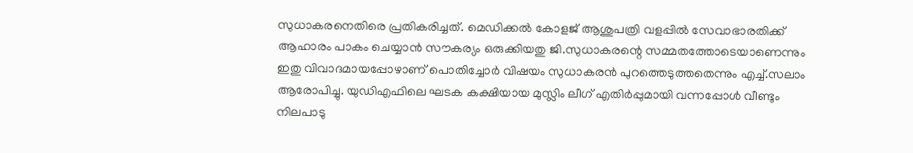സുധാകരനെതിരെ പ്രതികരിച്ചത്. മെഡിക്കൽ കോളജ് ആശുപത്രി വളപ്പിൽ സേവാഭാരതിക്ക് ആഹാരം പാകം ചെയ്യാൻ സൗകര്യം ഒരുക്കിയതു ജി.സുധാകരന്റെ സമ്മതത്തോടെയാണെന്നും ഇതു വിവാദമായപ്പോഴാണ് പൊതിച്ചോർ വിഷയം സുധാകരൻ പുറത്തെടുത്തതെന്നും എച്ച്.സലാം ആരോപിച്ചു. യുഡിഎഫിലെ ഘടക കക്ഷിയായ മുസ്ലിം ലീഗ് എതിർപ്പുമായി വന്നപ്പോൾ വീണ്ടും നിലപാടു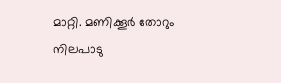മാറ്റി. മണിക്കൂർ തോറും നിലപാടു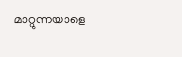മാറ്റുന്നയാളെ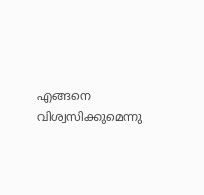എങ്ങനെ വിശ്വസിക്കുമെന്നു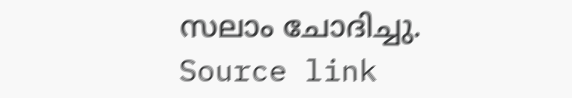സലാം ചോദിച്ചു.
Source link